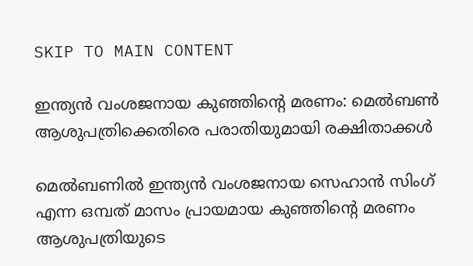SKIP TO MAIN CONTENT

ഇന്ത്യൻ വംശജനായ കുഞ്ഞിന്റെ മരണം: മെൽബൺ ആശുപത്രിക്കെതിരെ പരാതിയുമായി രക്ഷിതാക്കൾ

മെൽബണിൽ ഇന്ത്യൻ വംശജനായ സെഹാൻ സിംഗ് എന്ന ഒമ്പത് മാസം പ്രായമായ കുഞ്ഞിന്റെ മരണം ആശുപത്രിയുടെ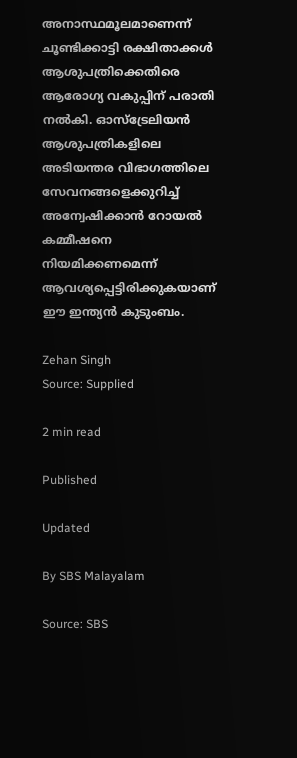അനാസ്ഥമൂലമാണെന്ന് ചൂണ്ടിക്കാട്ടി രക്ഷിതാക്കൾ ആശുപത്രിക്കെതിരെ ആരോഗ്യ വകുപ്പിന് പരാതി നൽകി. ഓസ്‌ട്രേലിയൻ ആശുപത്രികളിലെ അടിയന്തര വിഭാഗത്തിലെ സേവനങ്ങളെക്കുറിച്ച് അന്വേഷിക്കാൻ റോയൽ കമ്മീഷനെ നിയമിക്കണമെന്ന് ആവശ്യപ്പെട്ടിരിക്കുകയാണ് ഈ ഇന്ത്യൻ കുടുംബം.

Zehan Singh
Source: Supplied

2 min read

Published

Updated

By SBS Malayalam

Source: SBS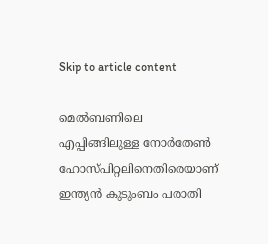Skip to article content

മെൽബണിലെ എപ്പിങ്ങിലുള്ള നോർതേൺ ഹോസ്പിറ്റലിനെതിരെയാണ് ഇന്ത്യൻ കുടുംബം പരാതി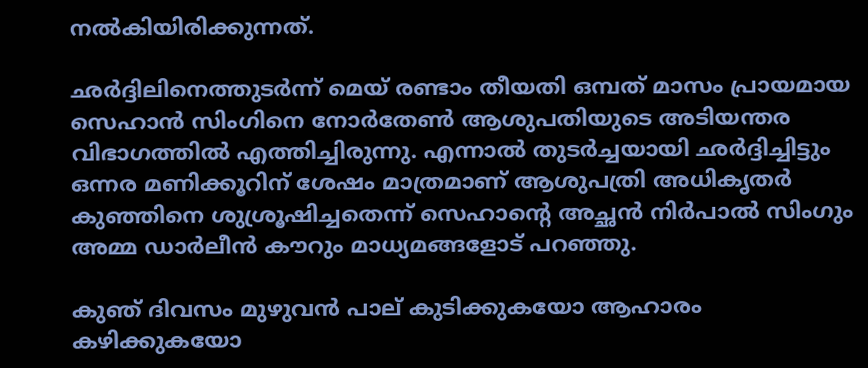നൽകിയിരിക്കുന്നത്.

ഛര്‍ദ്ദിലിനെത്തുടർന്ന് മെയ് രണ്ടാം തീയതി ഒമ്പത് മാസം പ്രായമായ സെഹാൻ സിംഗിനെ നോർതേൺ ആശുപതിയുടെ അടിയന്തര വിഭാഗത്തിൽ എത്തിച്ചിരുന്നു. എന്നാൽ തുടർച്ചയായി ഛർദ്ദിച്ചിട്ടും ഒന്നര മണിക്കൂറിന് ശേഷം മാത്രമാണ് ആശുപത്രി അധികൃതർ കുഞ്ഞിനെ ശുശ്രൂഷിച്ചതെന്ന് സെഹാന്റെ അച്ഛൻ നിർപാൽ സിംഗും അമ്മ ഡാർലീൻ കൗറും മാധ്യമങ്ങളോട് പറഞ്ഞു.

കുഞ് ദിവസം മുഴുവൻ പാല് കുടിക്കുകയോ ആഹാരം കഴിക്കുകയോ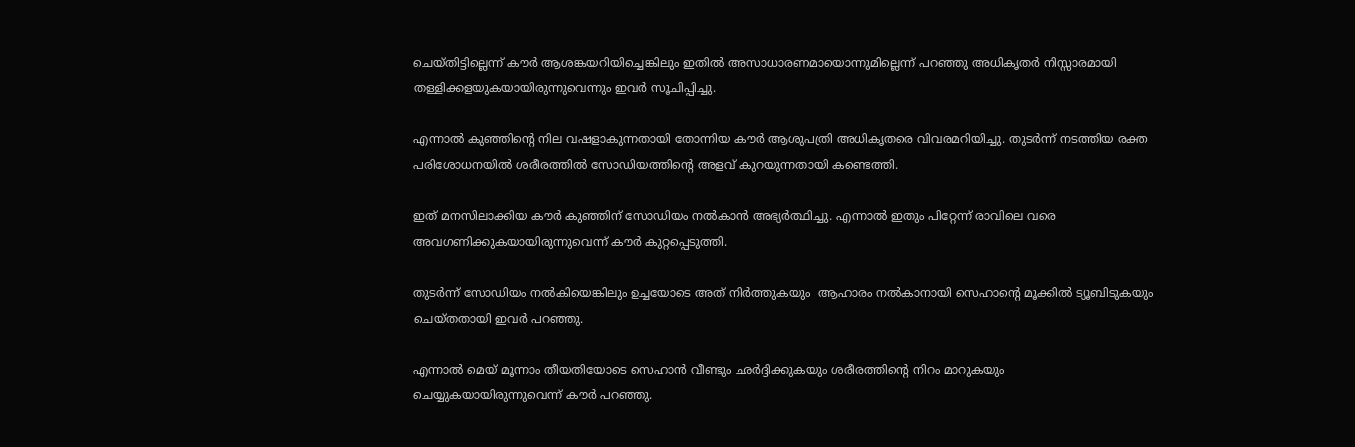ചെയ്തിട്ടില്ലെന്ന് കൗർ ആശങ്കയറിയിച്ചെങ്കിലും ഇതിൽ അസാധാരണമായൊന്നുമില്ലെന്ന് പറഞ്ഞു അധികൃതർ നിസ്സാരമായി തള്ളിക്കളയുകയായിരുന്നുവെന്നും ഇവർ സൂചിപ്പിച്ചു.

എന്നാൽ കുഞ്ഞിന്റെ നില വഷളാകുന്നതായി തോന്നിയ കൗർ ആശുപത്രി അധികൃതരെ വിവരമറിയിച്ചു. തുടർന്ന് നടത്തിയ രക്ത പരിശോധനയിൽ ശരീരത്തിൽ സോഡിയത്തിന്റെ അളവ് കുറയുന്നതായി കണ്ടെത്തി.

ഇത് മനസിലാക്കിയ കൗർ കുഞ്ഞിന് സോഡിയം നൽകാൻ അഭ്യർത്ഥിച്ചു. എന്നാൽ ഇതും പിറ്റേന്ന് രാവിലെ വരെ അവഗണിക്കുകയായിരുന്നുവെന്ന് കൗർ കുറ്റപ്പെടുത്തി.

തുടർന്ന് സോഡിയം നൽകിയെങ്കിലും ഉച്ചയോടെ അത് നിർത്തുകയും  ആഹാരം നൽകാനായി സെഹാന്റെ മൂക്കിൽ ട്യൂബിടുകയും ചെയ്തതായി ഇവർ പറഞ്ഞു.

എന്നാൽ മെയ് മൂന്നാം തീയതിയോടെ സെഹാൻ വീണ്ടും ഛർദ്ദിക്കുകയും ശരീരത്തിന്റെ നിറം മാറുകയും ചെയ്യുകയായിരുന്നുവെന്ന് കൗർ പറഞ്ഞു.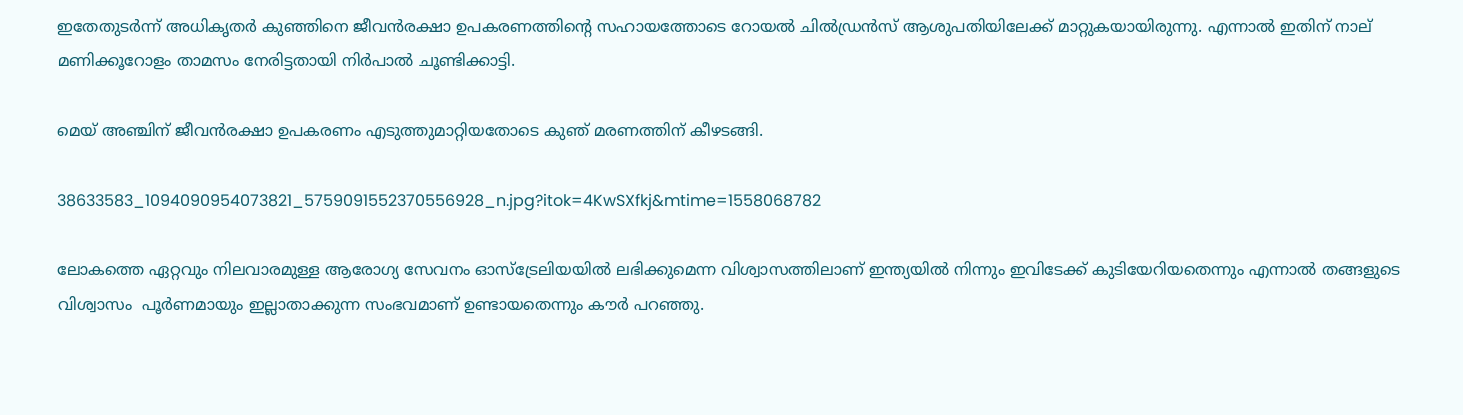ഇതേതുടർന്ന് അധികൃതർ കുഞ്ഞിനെ ജീവൻരക്ഷാ ഉപകരണത്തിന്റെ സഹായത്തോടെ റോയൽ ചിൽഡ്രൻസ് ആശുപതിയിലേക്ക് മാറ്റുകയായിരുന്നു. എന്നാൽ ഇതിന് നാല് മണിക്കൂറോളം താമസം നേരിട്ടതായി നിർപാൽ ചൂണ്ടിക്കാട്ടി.

മെയ് അഞ്ചിന് ജീവൻരക്ഷാ ഉപകരണം എടുത്തുമാറ്റിയതോടെ കുഞ് മരണത്തിന് കീഴടങ്ങി.

38633583_1094090954073821_5759091552370556928_n.jpg?itok=4KwSXfkj&mtime=1558068782

ലോകത്തെ ഏറ്റവും നിലവാരമുള്ള ആരോഗ്യ സേവനം ഓസ്‌ട്രേലിയയിൽ ലഭിക്കുമെന്ന വിശ്വാസത്തിലാണ് ഇന്ത്യയിൽ നിന്നും ഇവിടേക്ക് കുടിയേറിയതെന്നും എന്നാൽ തങ്ങളുടെ വിശ്വാസം  പൂർണമായും ഇല്ലാതാക്കുന്ന സംഭവമാണ് ഉണ്ടായതെന്നും കൗർ പറഞ്ഞു.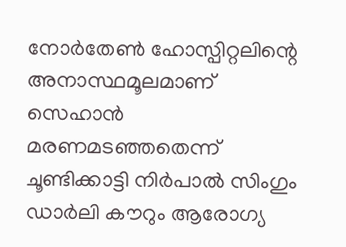നോർതേൺ ഹോസ്പിറ്റലിന്റെ അനാസ്ഥമൂലമാണ് സെഹാൻ മരണമടഞ്ഞതെന്ന് ചൂണ്ടിക്കാട്ടി നിർപാൽ സിംഗും ഡാർലി കൗറും ആരോഗ്യ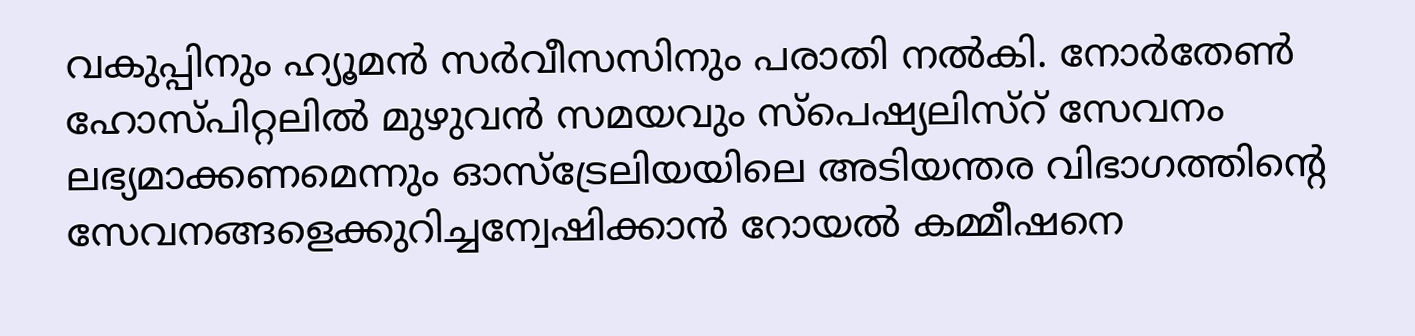വകുപ്പിനും ഹ്യൂമൻ സർവീസസിനും പരാതി നൽകി. നോർതേൺ ഹോസ്പിറ്റലിൽ മുഴുവൻ സമയവും സ്പെഷ്യലിസ്റ് സേവനം ലഭ്യമാക്കണമെന്നും ഓസ്‌ട്രേലിയയിലെ അടിയന്തര വിഭാഗത്തിന്റെ സേവനങ്ങളെക്കുറിച്ചന്വേഷിക്കാൻ റോയൽ കമ്മീഷനെ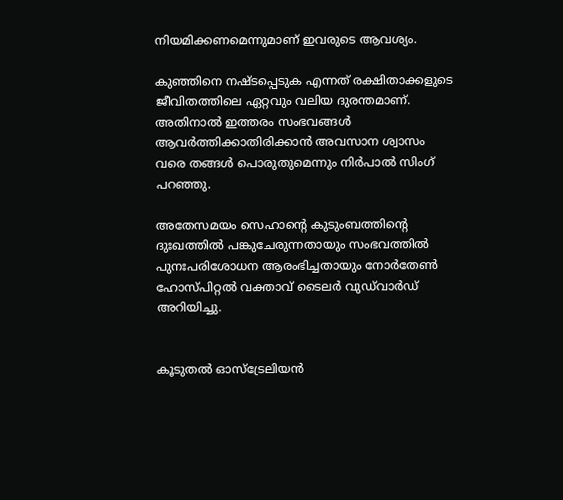നിയമിക്കണമെന്നുമാണ് ഇവരുടെ ആവശ്യം.

കുഞ്ഞിനെ നഷ്ടപ്പെടുക എന്നത് രക്ഷിതാക്കളുടെ ജീവിതത്തിലെ ഏറ്റവും വലിയ ദുരന്തമാണ്. അതിനാൽ ഇത്തരം സംഭവങ്ങൾ ആവർത്തിക്കാതിരിക്കാൻ അവസാന ശ്വാസം വരെ തങ്ങൾ പൊരുതുമെന്നും നിർപാൽ സിംഗ് പറഞ്ഞു.

അതേസമയം സെഹാന്റെ കുടുംബത്തിന്റെ ദുഃഖത്തിൽ പങ്കുചേരുന്നതായും സംഭവത്തിൽ പുനഃപരിശോധന ആരംഭിച്ചതായും നോർതേൺ ഹോസ്പിറ്റൽ വക്താവ് ടൈലർ വുഡ്‌വാർഡ് അറിയിച്ചു.


കൂടുതൽ ഓസ്‌ട്രേലിയൻ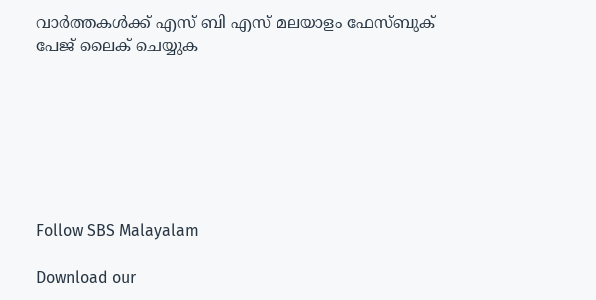വാർത്തകൾക്ക് എസ് ബി എസ് മലയാളം ഫേസ്ബുക് പേജ് ലൈക് ചെയ്യുക







Follow SBS Malayalam

Download our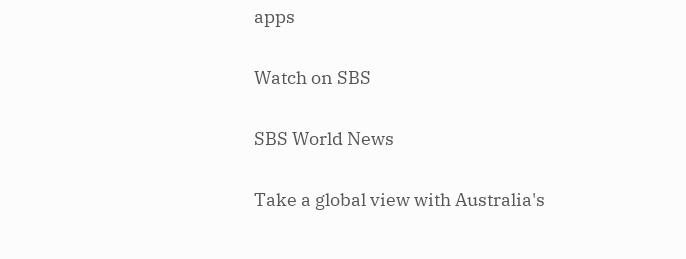apps

Watch on SBS

SBS World News

Take a global view with Australia's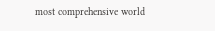most comprehensive world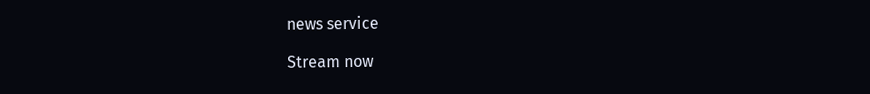news service

Stream now